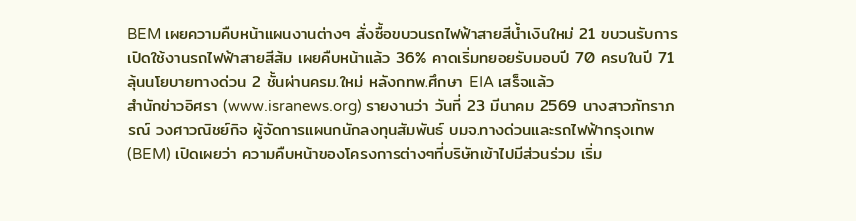BEM เผยความคืบหน้าแผนงานต่างๆ สั่งซื้อขบวนรถไฟฟ้าสายสีน้ำเงินใหม่ 21 ขบวนรับการเปิดใช้งานรถไฟฟ้าสายสีส้ม เผยคืบหน้าแล้ว 36% คาดเริ่มทยอยรับมอบปี 70 ครบในปี 71 ลุ้นนโยบายทางด่วน 2 ชั้นผ่านครม.ใหม่ หลังกทพ.ศึกษา EIA เสร็จแล้ว
สำนักข่าวอิศรา (www.isranews.org) รายงานว่า วันที่ 23 มีนาคม 2569 นางสาวภัทราภรณ์ วงศาวณิชย์กิจ ผู้จัดการแผนกนักลงทุนสัมพันธ์ บมจ.ทางด่วนและรถไฟฟ้ากรุงเทพ (BEM) เปิดเผยว่า ความคืบหน้าของโครงการต่างๆที่บริษัทเข้าไปมีส่วนร่วม เริ่ม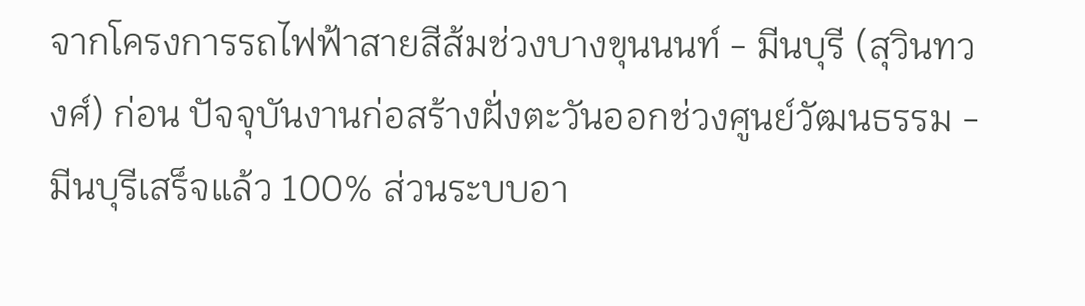จากโครงการรถไฟฟ้าสายสีส้มช่วงบางขุนนนท์ - มีนบุรี (สุวินทวงศ์) ก่อน ปัจจุบันงานก่อสร้างฝั่งตะวันออกช่วงศูนย์วัฒนธรรม - มีนบุรีเสร็จแล้ว 100% ส่วนระบบอา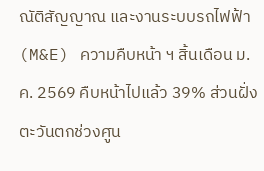ณัติสัญญาณ และงานระบบรถไฟฟ้า (M&E) ความคืบหน้า ฯ สิ้นเดือน ม.ค. 2569 คืบหน้าไปแล้ว 39% ส่วนฝั่งตะวันตกช่วงศูน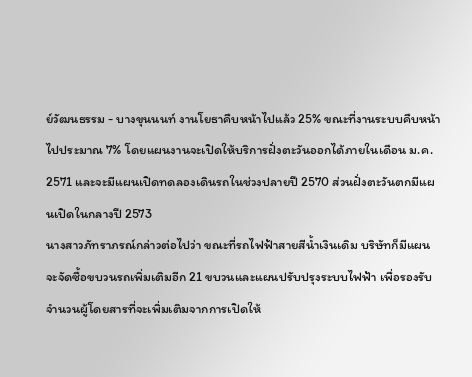ย์วัฒนธรรม - บางขุนนนท์ งานโยธาคืบหน้าไปแล้ว 25% ขณะที่งานระบบคืบหน้าไปประมาณ 7% โดยแผนงานจะเปิดให้บริการฝั่งตะวันออกได้ภายในเดือน ม.ค. 2571 และจะมีแผนเปิดทดลองเดินรถในช่วงปลายปี 2570 ส่วนฝั่งตะวันตกมีแผนเปิดในกลางปี 2573
นางสาวภัทราภรณ์กล่าวต่อไปว่า ขณะที่รถไฟฟ้าสายสีน้ำเงินเดิม บริษัทก็มีแผนจะจัดซื้อขบวนรถเพิ่มเติมอีก 21 ขบวนและแผนปรับปรุงระบบไฟฟ้า เพื่อรองรับจำนวนผู้โดยสารที่จะเพิ่มเติมจากการเปิดให้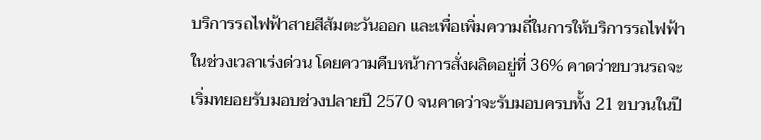บริการรถไฟฟ้าสายสีส้มตะวันออก และเพื่อเพิ่มความถี่ในการให้บริการรถไฟฟ้าในช่วงเวลาเร่งด่วน โดยความคืบหน้าการสั่งผลิตอยู่ที่ 36% คาดว่าขบวนรถจะเริ่มทยอยรับมอบช่วงปลายปี 2570 จนคาดว่าจะรับมอบครบทั้ง 21 ขบวนในปี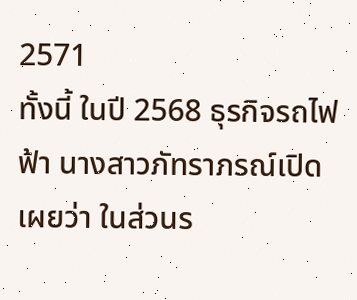2571
ทั้งนี้ ในปี 2568 ธุรกิจรถไฟฟ้า นางสาวภัทราภรณ์เปิดเผยว่า ในส่วนร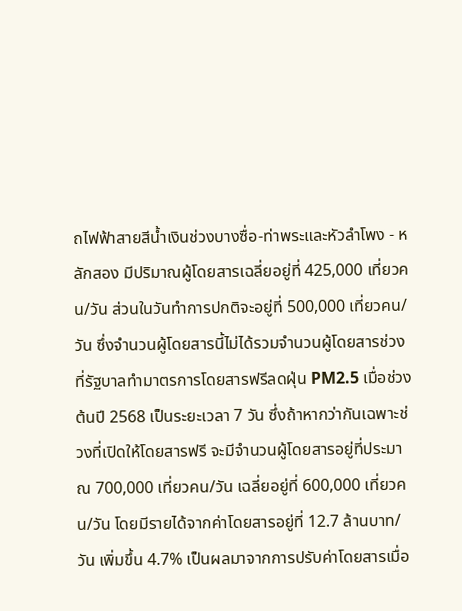ถไฟฟ้าสายสีน้ำเงินช่วงบางซื่อ-ท่าพระและหัวลำโพง - หลักสอง มีปริมาณผู้โดยสารเฉลี่ยอยู่ที่ 425,000 เที่ยวคน/วัน ส่วนในวันทำการปกติจะอยู่ที่ 500,000 เที่ยวคน/วัน ซึ่งจำนวนผู้โดยสารนี้ไม่ได้รวมจำนวนผู้โดยสารช่วงที่รัฐบาลทำมาตรการโดยสารฟรีลดฝุ่น PM2.5 เมื่อช่วงต้นปี 2568 เป็นระยะเวลา 7 วัน ซึ่งถ้าหากว่ากันเฉพาะช่วงที่เปิดให้โดยสารฟรี จะมีจำนวนผู้โดยสารอยู่ที่ประมาณ 700,000 เที่ยวคน/วัน เฉลี่ยอยู่ที่ 600,000 เที่ยวคน/วัน โดยมีรายได้จากค่าโดยสารอยู่ที่ 12.7 ล้านบาท/วัน เพิ่มขึ้น 4.7% เป็นผลมาจากการปรับค่าโดยสารเมื่อ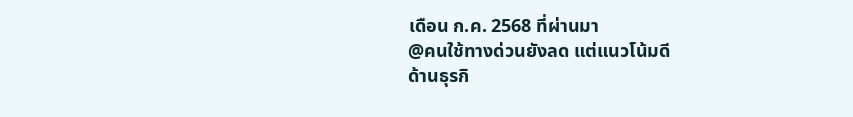เดือน ก.ค. 2568 ที่ผ่านมา
@คนใช้ทางด่วนยังลด แต่แนวโน้มดี
ด้านธุรกิ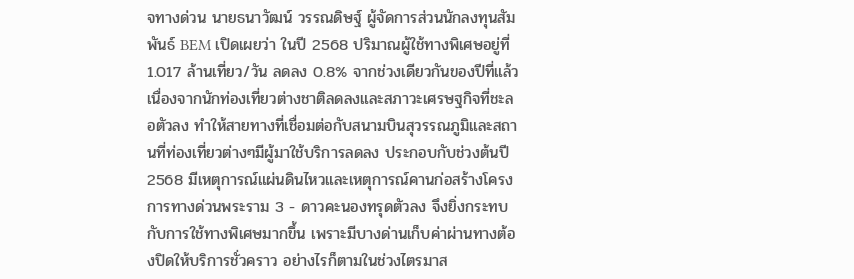จทางด่วน นายธนาวัฒน์ วรรณดิษฐ์ ผู้จัดการส่วนนักลงทุนสัมพันธ์ BEM เปิดเผยว่า ในปี 2568 ปริมาณผู้ใช้ทางพิเศษอยู่ที่ 1.017 ล้านเที่ยว/วัน ลดลง 0.8% จากช่วงเดียวกันของปีที่แล้ว เนื่องจากนักท่องเที่ยวต่างชาติลดลงและสภาวะเศรษฐกิจที่ชะลอตัวลง ทำให้สายทางที่เชื่อมต่อกับสนามบินสุวรรณภูมิและสถานที่ท่องเที่ยวต่างๆมีผู้มาใช้บริการลดลง ประกอบกับช่วงต้นปี 2568 มีเหตุการณ์แผ่นดินไหวและเหตุการณ์คานก่อสร้างโครงการทางด่วนพระราม 3 - ดาวคะนองทรุดตัวลง จึงยิ่งกระทบกับการใช้ทางพิเศษมากขึ้น เพราะมีบางด่านเก็บค่าผ่านทางต้องปิดให้บริการชั่วคราว อย่างไรก็ตามในช่วงไตรมาส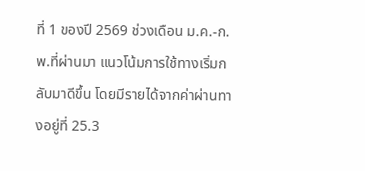ที่ 1 ของปี 2569 ช่วงเดือน ม.ค.-ก.พ.ที่ผ่านมา แนวโน้มการใช้ทางเริ่มกลับมาดีขึ้น โดยมีรายได้จากค่าผ่านทางอยู่ที่ 25.3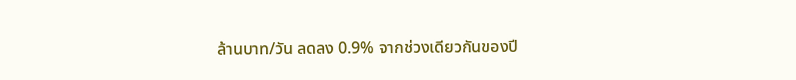ล้านบาท/วัน ลดลง 0.9% จากช่วงเดียวกันของปี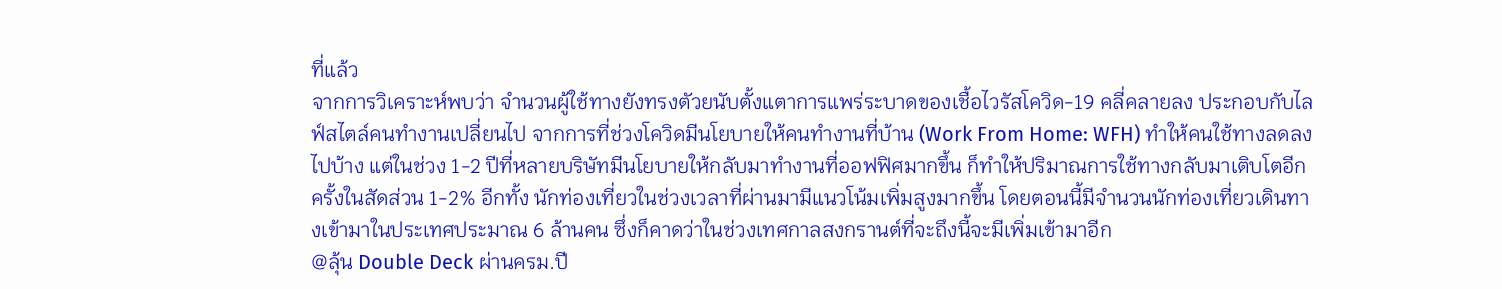ที่แล้ว
จากการวิเคราะห์พบว่า จำนวนผู้ใช้ทางยังทรงตัวยนับตั้งแตาการแพร่ระบาดของเชื้อไวรัสโควิด-19 คลี่คลายลง ประกอบกับไลฟ์สไตล์คนทำงานเปลี่ยนไป จากการที่ช่วงโควิดมีนโยบายให้คนทำงานที่บ้าน (Work From Home: WFH) ทำให้คนใช้ทางลดลงไปบ้าง แต่ในช่วง 1-2 ปีที่หลายบริษัทมีนโยบายให้กลับมาทำงานที่ออฟฟิศมากขึ้น ก็ทำให้ปริมาณการใช้ทางกลับมาเติบโตอีกครั้งในสัดส่วน 1-2% อีกทั้ง นักท่องเที่ยวในช่วงเวลาที่ผ่านมามีแนวโน้มเพิ่มสูงมากขึ้น โดยตอนนี้มีจำนวนนักท่องเที่ยวเดินทางเข้ามาในประเทศประมาณ 6 ล้านคน ซึ่งก็คาดว่าในช่วงเทศกาลสงกรานต์ที่จะถึงนี้จะมีเพิ่มเข้ามาอีก
@ลุ้น Double Deck ผ่านครม.ปี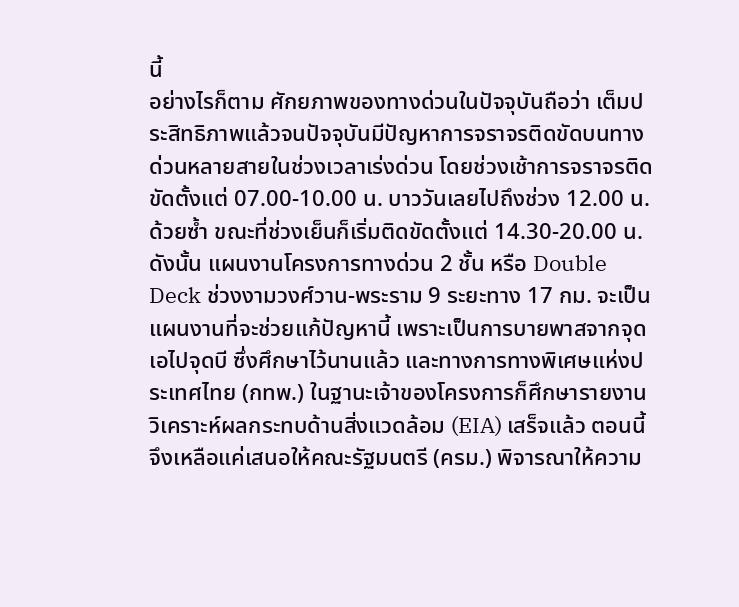นี้
อย่างไรก็ตาม ศักยภาพของทางด่วนในปัจจุบันถือว่า เต็มประสิทธิภาพแล้วจนปัจจุบันมีปัญหาการจราจรติดขัดบนทางด่วนหลายสายในช่วงเวลาเร่งด่วน โดยช่วงเช้าการจราจรติดขัดตั้งแต่ 07.00-10.00 น. บาววันเลยไปถึงช่วง 12.00 น.ด้วยซ้ำ ขณะที่ช่วงเย็นก็เริ่มติดขัดตั้งแต่ 14.30-20.00 น. ดังนั้น แผนงานโครงการทางด่วน 2 ชั้น หรือ Double Deck ช่วงงามวงศ์วาน-พระราม 9 ระยะทาง 17 กม. จะเป็นแผนงานที่จะช่วยแก้ปัญหานี้ เพราะเป็นการบายพาสจากจุดเอไปจุดบี ซึ่งศึกษาไว้นานแล้ว และทางการทางพิเศษแห่งประเทศไทย (กทพ.) ในฐานะเจ้าของโครงการก็ศึกษารายงานวิเคราะห์ผลกระทบด้านสิ่งแวดล้อม (EIA) เสร็จแล้ว ตอนนี้จึงเหลือแค่เสนอให้คณะรัฐมนตรี (ครม.) พิจารณาให้ความ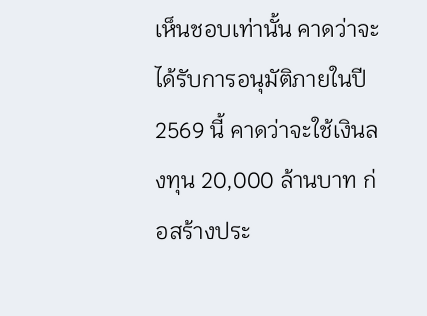เห็นชอบเท่านั้น คาดว่าจะได้รับการอนุมัติภายในปี 2569 นี้ คาดว่าจะใช้เงินลงทุน 20,000 ล้านบาท ก่อสร้างประ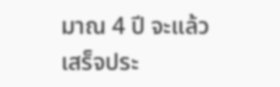มาณ 4 ปี จะแล้วเสร็จประ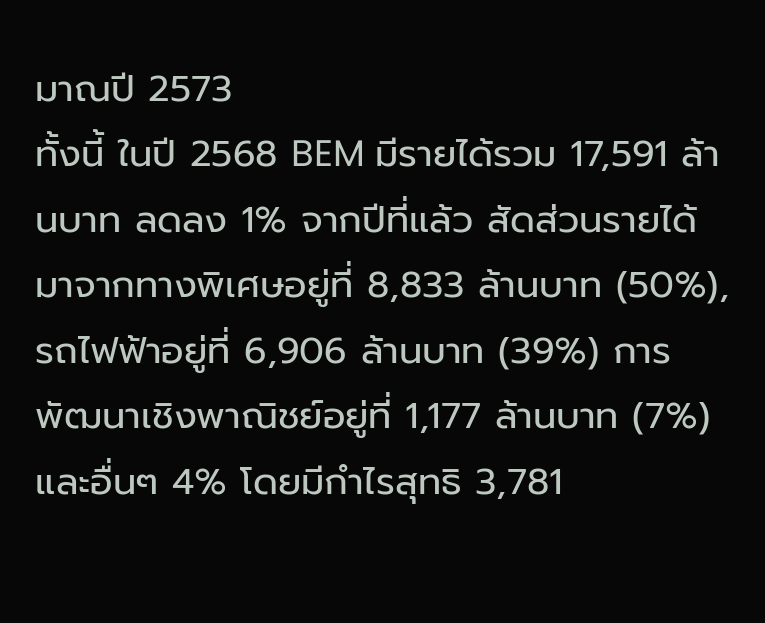มาณปี 2573
ทั้งนี้ ในปี 2568 BEM มีรายได้รวม 17,591 ล้านบาท ลดลง 1% จากปีที่แล้ว สัดส่วนรายได้มาจากทางพิเศษอยู่ที่ 8,833 ล้านบาท (50%), รถไฟฟ้าอยู่ที่ 6,906 ล้านบาท (39%) การพัฒนาเชิงพาณิชย์อยู่ที่ 1,177 ล้านบาท (7%) และอื่นๆ 4% โดยมีกำไรสุทธิ 3,781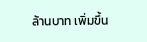ล้านบาท เพิ่มขึ้น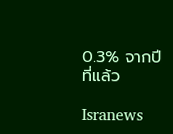0.3% จากปีที่แล้ว

Isranews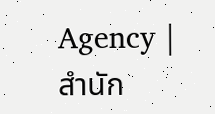Agency | สำนัก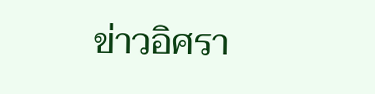ข่าวอิศรา